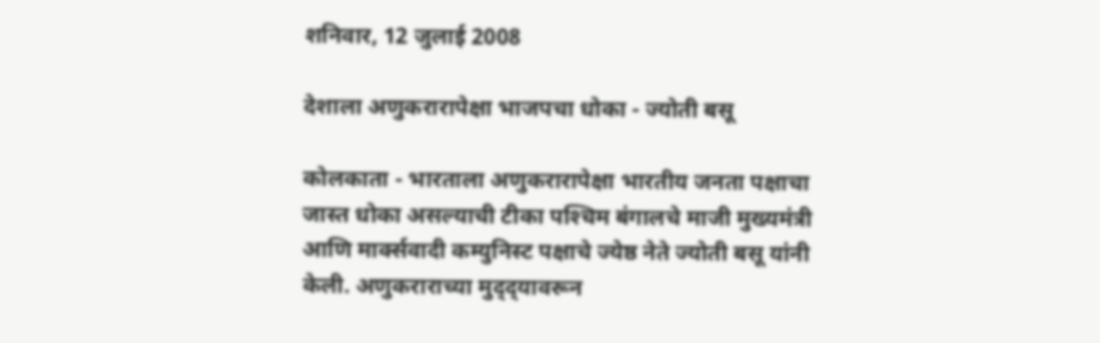शनिवार, 12 जुलाई 2008

देशाला अणुकरारापेक्षा भाजपचा धोका - ज्योती बसू

कोलकाता - भारताला अणुकरारापेक्षा भारतीय जनता पक्षाचा जास्त धोका असल्याची टीका पश्‍चिम बंगालचे माजी मुख्यमंत्री आणि मार्क्‍सवादी कम्युनिस्ट पक्षाचे ज्येष्ठ नेते ज्योती बसू यांनी केली. अणुकराराच्या मुद्‌द्‌यावरून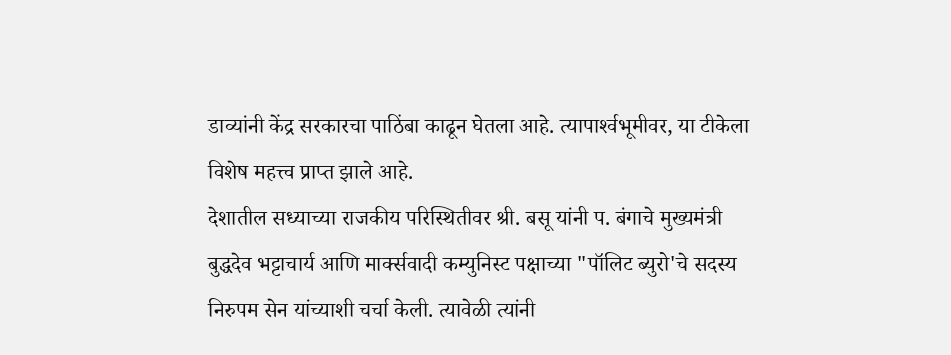डाव्यांनी केंद्र सरकारचा पाठिंबा काढून घेतला आहे. त्यापार्श्‍वभूमीवर, या टीकेला विशेष महत्त्व प्राप्त झाले आहे.
देशातील सध्याच्या राजकीय परिस्थितीवर श्री. बसू यांनी प. बंगाचे मुख्यमंत्री बुद्धदेव भट्टाचार्य आणि मार्क्‍सवादी कम्युनिस्ट पक्षाच्या "पॉलिट ब्युरो'चे सदस्य निरुपम सेन यांच्याशी चर्चा केली. त्यावेळी त्यांनी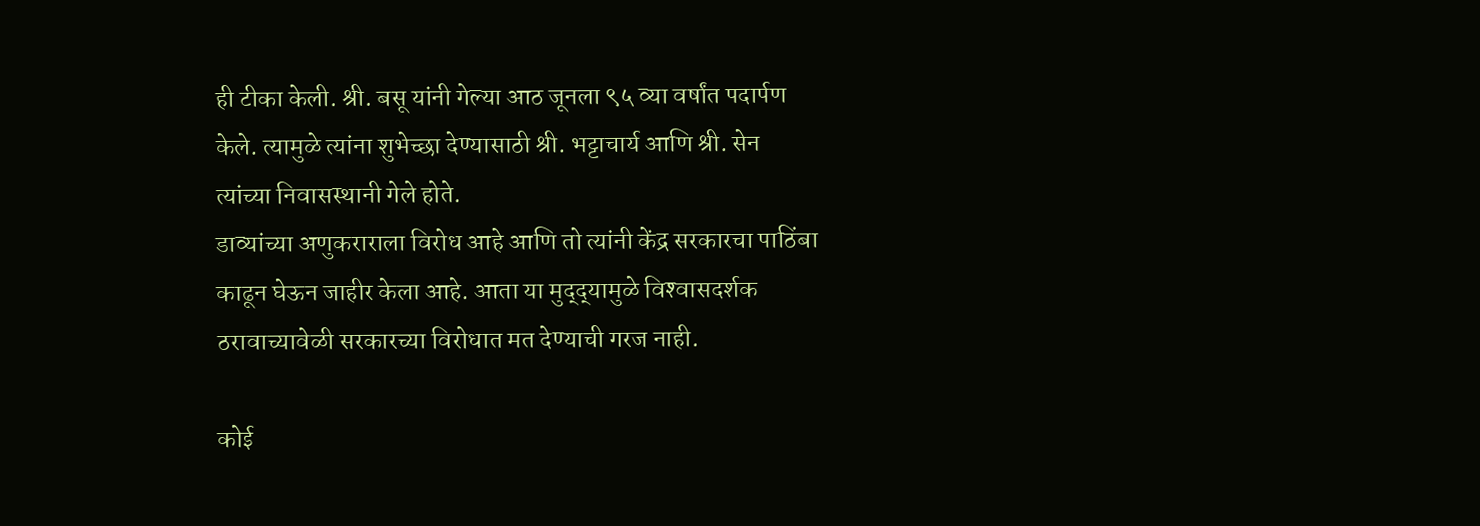ही टीका केली. श्री. बसू यांनी गेल्या आठ जूनला ९५ व्या वर्षांत पदार्पण केले. त्यामुळे त्यांना शुभेच्छा देण्यासाठी श्री. भट्टाचार्य आणि श्री. सेन त्यांच्या निवासस्थानी गेले होते.
डाव्यांच्या अणुकराराला विरोध आहे आणि तो त्यांनी केंद्र सरकारचा पाठिंबा काढून घेऊन जाहीर केला आहे. आता या मुद्‌द्‌यामुळे विश्‍वासदर्शक ठरावाच्यावेळी सरकारच्या विरोधात मत देण्याची गरज नाही.

कोई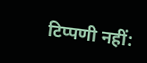टिप्पणी नहीं: